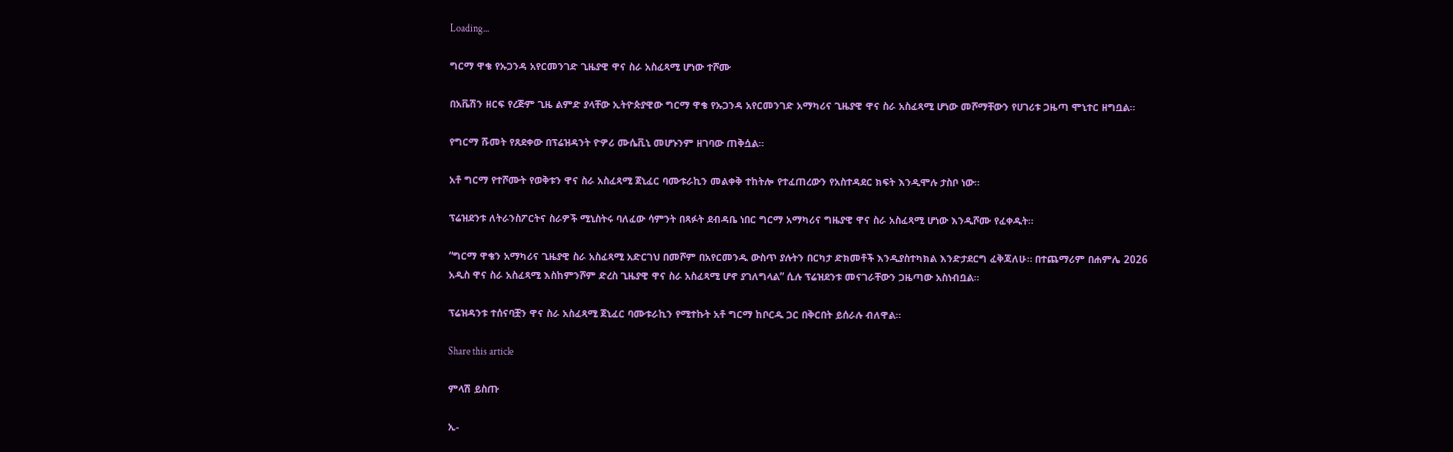Loading...

ግርማ ዋቄ የኡጋንዳ አየርመንገድ ጊዜያዊ ዋና ስራ አስፈጻሚ ሆነው ተሾሙ

በአቬሽን ዘርፍ የረጅም ጊዜ ልምድ ያላቸው ኢትዮጵያዊው ግርማ ዋቄ የኡጋንዳ አየርመንገድ አማካሪና ጊዜያዊ ዋና ስራ አስፈጻሚ ሆነው መሾማቸውን የሀገሪቱ ጋዜጣ ሞኒተር ዘግቧል።

የግርማ ሹመት የጸደቀው በፕሬዝዳንት ዮዎሪ ሙሴቪኒ መሆኑንም ዘገባው ጠቅሷል።

አቶ ግርማ የተሾሙት የወቅቱን ዋና ስራ አስፈጻሚ ጀኒፈር ባሙቱራኪን መልቀቅ ተከትሎ የተፈጠረውን የአስተዳደር ክፍት እንዲሞሉ ታስቦ ነው።

ፕሬዝደንቱ ለትራንስፖርትና ስራዎች ሚኒስትሩ ባለፈው ሳምንት በጻፉት ደብዳቤ ነበር ግርማ አማካሪና ግዜያዊ ዋና ስራ አስፈጻሚ ሆነው እንዲሾሙ የፈቀዱት።

“ግርማ ዋቄን አማካሪና ጊዜያዊ ስራ አስፈጻሚ አድርገህ በመሾም በአየርመንዱ ውስጥ ያሉትን በርካታ ድክመቶች እንዲያስተካክል እንድታደርግ ፈቅጃለሁ። በተጨማሪም በሐምሌ 2026 አዲስ ዋና ስራ አስፈጻሚ እስከምንሾም ድረስ ጊዜያዊ ዋና ስራ አስፈጻሚ ሆኖ ያገለግላል” ሲሉ ፕሬዝደንቱ መናገራቸውን ጋዜጣው አስነብቧል።

ፕሬዝዳንቱ ተሰናባቿን ዋና ስራ አስፈጻሚ ጀኒፈር ባሙቱራኪን የሚተኩት አቶ ግርማ ከቦርዱ ጋር በቅርበት ይሰራሉ ብለዋል።

Share this article

ምላሽ ይስጡ

ኢ-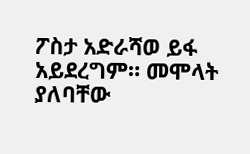ፖስታ አድራሻወ ይፋ አይደረግም። መሞላት ያለባቸው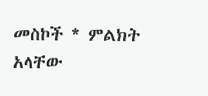መስኮች * ምልክት አላቸው